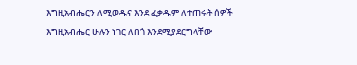እግዚአብሔርን ለሚወዱና እንደ ፈቃዱም ለተጠሩት ሰዎች እግዚአብሔር ሁሉን ነገር ለበጎ እንደሚያደርግላቸው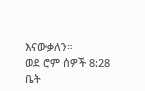እናውቃለን።
ወደ ሮም ሰዎች 8:28
ቤት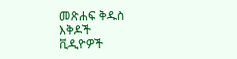መጽሐፍ ቅዱስ
እቅዶች
ቪዲዮዎች